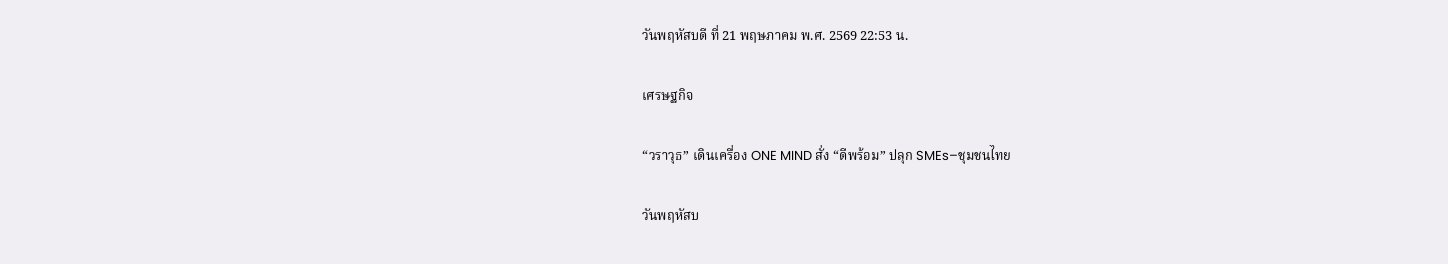วันพฤหัสบดี ที่ 21 พฤษภาคม พ.ศ. 2569 22:53 น.

เศรษฐกิจ

“วราวุธ” เดินเครื่อง ONE MIND สั่ง “ดีพร้อม” ปลุก SMEs–ชุมชนไทย

วันพฤหัสบ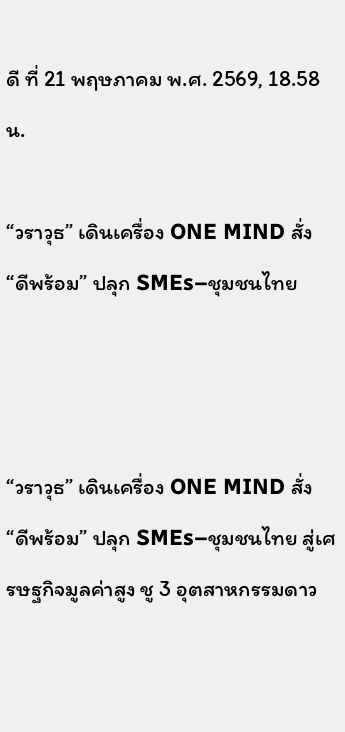ดี ที่ 21 พฤษภาคม พ.ศ. 2569, 18.58 น.

“วราวุธ” เดินเครื่อง ONE MIND สั่ง “ดีพร้อม” ปลุก SMEs–ชุมชนไทย



“วราวุธ” เดินเครื่อง ONE MIND สั่ง “ดีพร้อม” ปลุก SMEs–ชุมชนไทย สู่เศรษฐกิจมูลค่าสูง ชู 3 อุตสาหกรรมดาว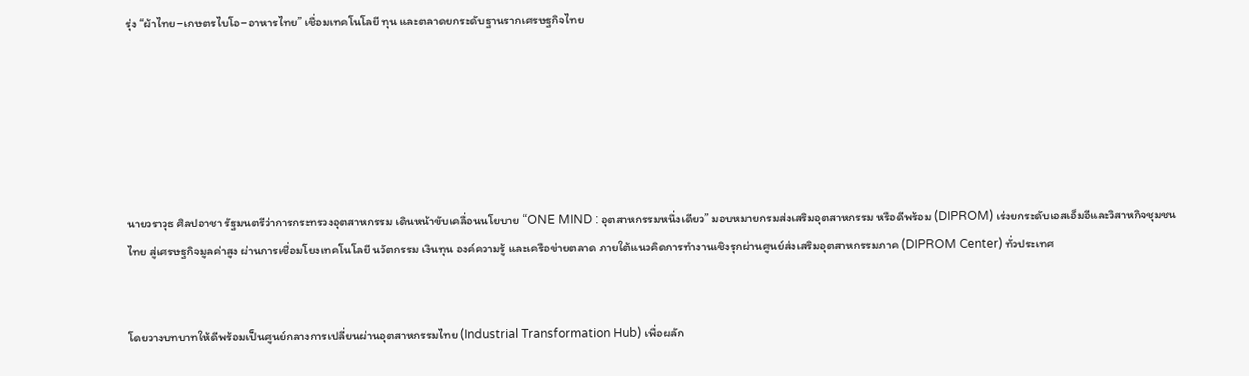รุ่ง “ผ้าไทย–เกษตรไบโอ–อาหารไทย” เชื่อมเทคโนโลยี ทุน และตลาดยกระดับฐานรากเศรษฐกิจไทย






นายวราวุธ ศิลปอาชา รัฐมนตรีว่าการกระทรวงอุตสาหกรรม เดินหน้าขับเคลื่อนนโยบาย “ONE MIND : อุตสาหกรรมหนึ่งเดียว” มอบหมายกรมส่งเสริมอุตสาหกรรม หรือดีพร้อม (DIPROM) เร่งยกระดับเอสเอ็มอีและวิสาหกิจชุมชนไทย สู่เศรษฐกิจมูลค่าสูง ผ่านการเชื่อมโยงเทคโนโลยี นวัตกรรม เงินทุน องค์ความรู้ และเครือข่ายตลาด ภายใต้แนวคิดการทำงานเชิงรุกผ่านศูนย์ส่งเสริมอุตสาหกรรมภาค (DIPROM Center) ทั่วประเทศ


โดยวางบทบาทให้ดีพร้อมเป็นศูนย์กลางการเปลี่ยนผ่านอุตสาหกรรมไทย (Industrial Transformation Hub) เพื่อผลัก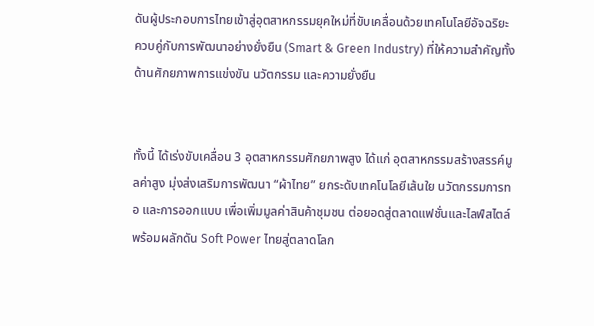ดันผู้ประกอบการไทยเข้าสู่อุตสาหกรรมยุคใหม่ที่ขับเคลื่อนด้วยเทคโนโลยีอัจฉริยะ ควบคู่กับการพัฒนาอย่างยั่งยืน (Smart & Green Industry) ที่ให้ความสำคัญทั้งด้านศักยภาพการแข่งขัน นวัตกรรม และความยั่งยืน


ทั้งนี้ ได้เร่งขับเคลื่อน 3 อุตสาหกรรมศักยภาพสูง ได้แก่ อุตสาหกรรมสร้างสรรค์มูลค่าสูง มุ่งส่งเสริมการพัฒนา “ผ้าไทย” ยกระดับเทคโนโลยีเส้นใย นวัตกรรมการทอ และการออกแบบ เพื่อเพิ่มมูลค่าสินค้าชุมชน ต่อยอดสู่ตลาดแฟชั่นและไลฟ์สไตล์ พร้อมผลักดัน Soft Power ไทยสู่ตลาดโลก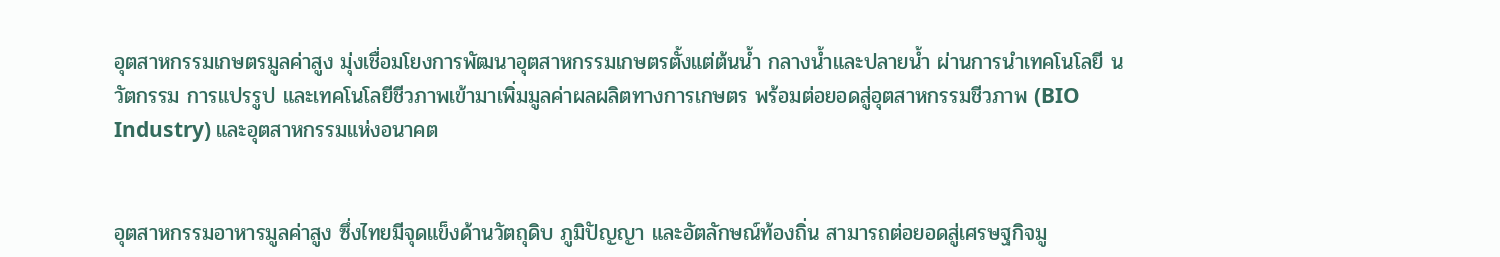อุตสาหกรรมเกษตรมูลค่าสูง มุ่งเชื่อมโยงการพัฒนาอุตสาหกรรมเกษตรตั้งแต่ต้นน้ำ กลางน้ำและปลายน้ำ ผ่านการนำเทคโนโลยี นวัตกรรม การแปรรูป และเทคโนโลยีชีวภาพเข้ามาเพิ่มมูลค่าผลผลิตทางการเกษตร พร้อมต่อยอดสู่อุตสาหกรรมชีวภาพ (BIO Industry) และอุตสาหกรรมแห่งอนาคต


อุตสาหกรรมอาหารมูลค่าสูง ซึ่งไทยมีจุดแข็งด้านวัตถุดิบ ภูมิปัญญา และอัตลักษณ์ท้องถิ่น สามารถต่อยอดสู่เศรษฐกิจมู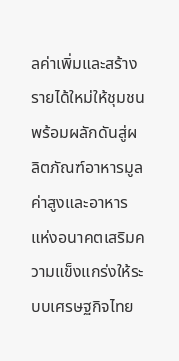ลค่าเพิ่มและสร้างรายได้ใหม่ให้ชุมชน พร้อมผลักดันสู่ผลิตภัณฑ์อาหารมูลค่าสูงและอาหารแห่งอนาคตเสริมความแข็งแกร่งให้ระบบเศรษฐกิจไทย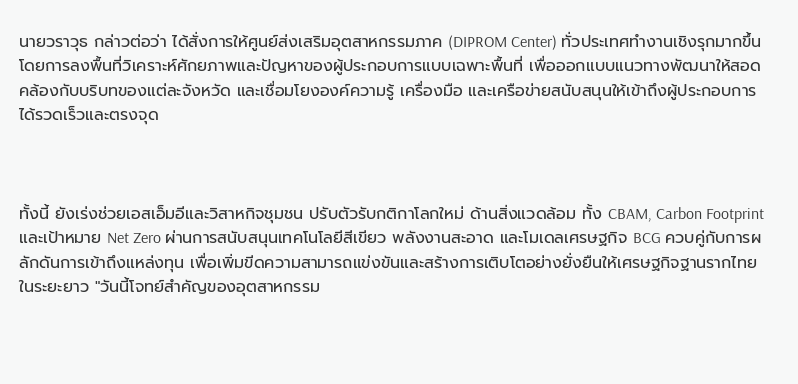นายวราวุธ กล่าวต่อว่า ได้สั่งการให้ศูนย์ส่งเสริมอุตสาหกรรมภาค (DIPROM Center) ทั่วประเทศทำงานเชิงรุกมากขึ้น โดยการลงพื้นที่วิเคราะห์ศักยภาพและปัญหาของผู้ประกอบการแบบเฉพาะพื้นที่ เพื่อออกแบบแนวทางพัฒนาให้สอดคล้องกับบริบทของแต่ละจังหวัด และเชื่อมโยงองค์ความรู้ เครื่องมือ และเครือข่ายสนับสนุนให้เข้าถึงผู้ประกอบการได้รวดเร็วและตรงจุด



ทั้งนี้ ยังเร่งช่วยเอสเอ็มอีและวิสาหกิจชุมชน ปรับตัวรับกติกาโลกใหม่ ด้านสิ่งแวดล้อม ทั้ง CBAM, Carbon Footprint และเป้าหมาย Net Zero ผ่านการสนับสนุนเทคโนโลยีสีเขียว พลังงานสะอาด และโมเดลเศรษฐกิจ BCG ควบคู่กับการผลักดันการเข้าถึงแหล่งทุน เพื่อเพิ่มขีดความสามารถแข่งขันและสร้างการเติบโตอย่างยั่งยืนให้เศรษฐกิจฐานรากไทยในระยะยาว "วันนี้โจทย์สำคัญของอุตสาหกรรม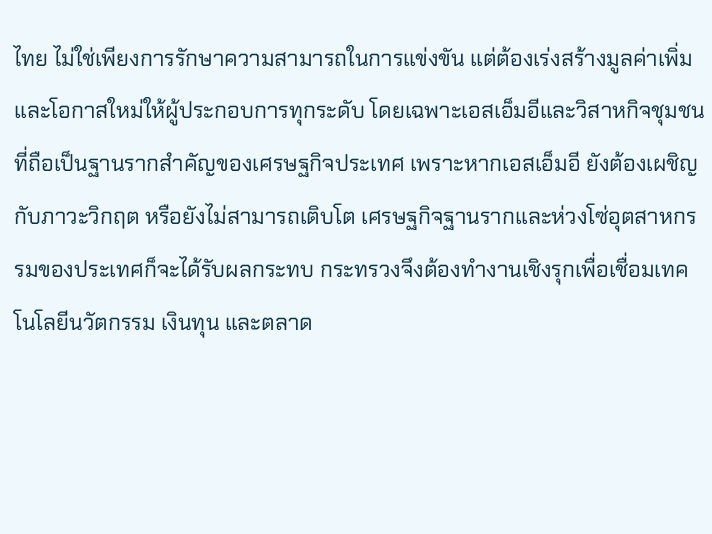ไทย ไม่ใช่เพียงการรักษาความสามารถในการแข่งขัน แต่ต้องเร่งสร้างมูลค่าเพิ่มและโอกาสใหม่ให้ผู้ประกอบการทุกระดับ โดยเฉพาะเอสเอ็มอีและวิสาหกิจชุมชนที่ถือเป็นฐานรากสำคัญของเศรษฐกิจประเทศ เพราะหากเอสเอ็มอี ยังต้องเผชิญกับภาวะวิกฤต หรือยังไม่สามารถเติบโต เศรษฐกิจฐานรากและห่วงโซ่อุตสาหกรรมของประเทศก็จะได้รับผลกระทบ กระทรวงจึงต้องทำงานเชิงรุกเพื่อเชื่อมเทคโนโลยีนวัตกรรม เงินทุน และตลาด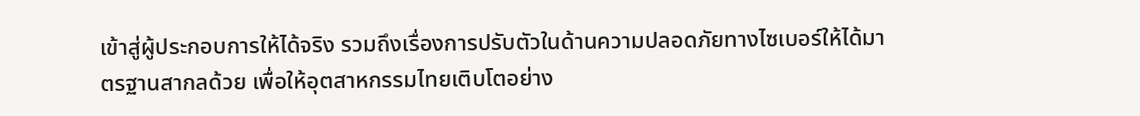เข้าสู่ผู้ประกอบการให้ได้จริง รวมถึงเรื่องการปรับตัวในด้านความปลอดภัยทางไซเบอร์ให้ได้มาตรฐานสากลด้วย เพื่อให้อุตสาหกรรมไทยเติบโตอย่าง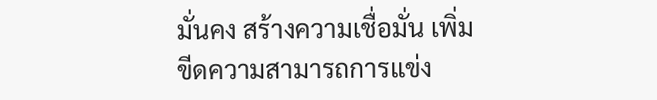มั่นคง สร้างความเชื่อมั่น เพิ่มขีดความสามารถการแข่ง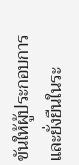ขันให้ผู้ประกอบการ และยั่งยืนในระ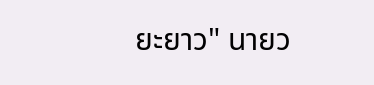ยะยาว" นายว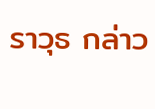ราวุธ กล่าว